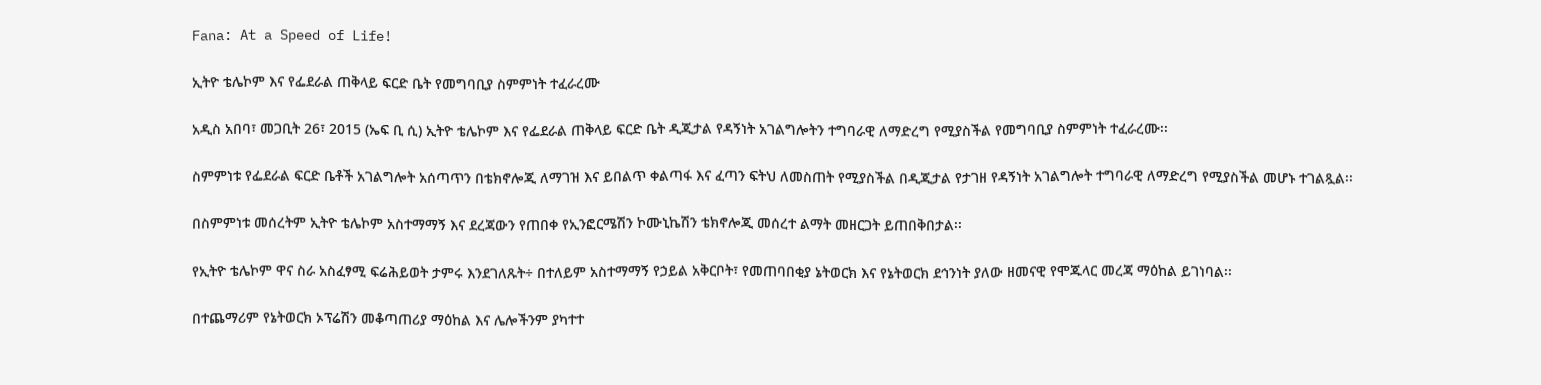Fana: At a Speed of Life!

ኢትዮ ቴሌኮም እና የፌደራል ጠቅላይ ፍርድ ቤት የመግባቢያ ስምምነት ተፈራረሙ

አዲስ አበባ፣ መጋቢት 26፣ 2015 (ኤፍ ቢ ሲ) ኢትዮ ቴሌኮም እና የፌደራል ጠቅላይ ፍርድ ቤት ዲጂታል የዳኝነት አገልግሎትን ተግባራዊ ለማድረግ የሚያስችል የመግባቢያ ስምምነት ተፈራረሙ፡፡

ስምምነቱ የፌደራል ፍርድ ቤቶች አገልግሎት አሰጣጥን በቴክኖሎጂ ለማገዝ እና ይበልጥ ቀልጣፋ እና ፈጣን ፍትህ ለመስጠት የሚያስችል በዲጂታል የታገዘ የዳኝነት አገልግሎት ተግባራዊ ለማድረግ የሚያስችል መሆኑ ተገልጿል፡፡

በስምምነቱ መሰረትም ኢትዮ ቴሌኮም አስተማማኝ እና ደረጃውን የጠበቀ የኢንፎርሜሽን ኮሙኒኬሽን ቴክኖሎጂ መሰረተ ልማት መዘርጋት ይጠበቅበታል፡፡

የኢትዮ ቴሌኮም ዋና ስራ አስፈፃሚ ፍሬሕይወት ታምሩ እንደገለጹት÷ በተለይም አስተማማኝ የኃይል አቅርቦት፣ የመጠባበቂያ ኔትወርክ እና የኔትወርክ ደኅንነት ያለው ዘመናዊ የሞጁላር መረጃ ማዕከል ይገነባል፡፡

በተጨማሪም የኔትወርክ ኦፕሬሽን መቆጣጠሪያ ማዕከል እና ሌሎችንም ያካተተ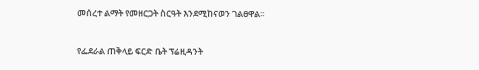መሰረተ ልማት የመዘርጋት ስርዓት እንደሚከናወን ገልፀዋል፡፡

የፌደራል ጠቅላይ ፍርድ ቤት ፕሬዚዳንት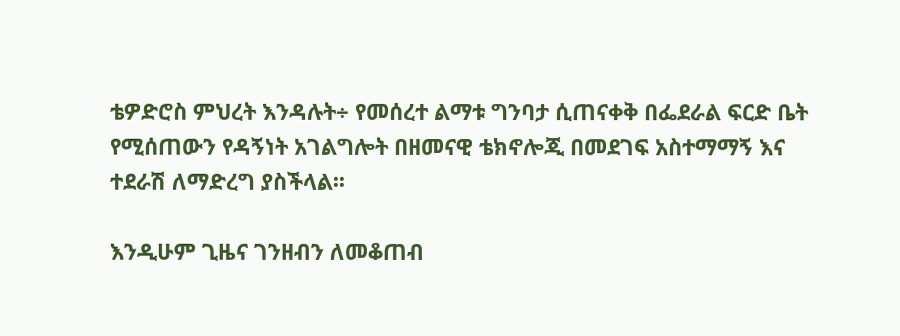ቴዎድሮስ ምህረት እንዳሉት÷ የመሰረተ ልማቱ ግንባታ ሲጠናቀቅ በፌደራል ፍርድ ቤት የሚሰጠውን የዳኝነት አገልግሎት በዘመናዊ ቴክኖሎጂ በመደገፍ አስተማማኝ እና ተደራሽ ለማድረግ ያስችላል፡፡

እንዲሁም ጊዜና ገንዘብን ለመቆጠብ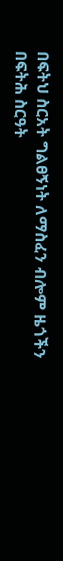በፍትህ ስርአት ግልፀኝነት ለማስፈን ብሎም ዜጎችን በፍትሕ ስርዓት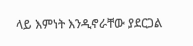ላይ እምነት እንዲኖራቸው ያደርጋል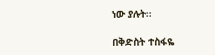ነው ያሉት፡፡

በቅድስት ተስፋዬ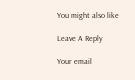You might also like

Leave A Reply

Your email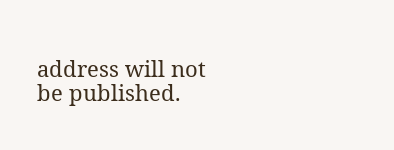address will not be published.